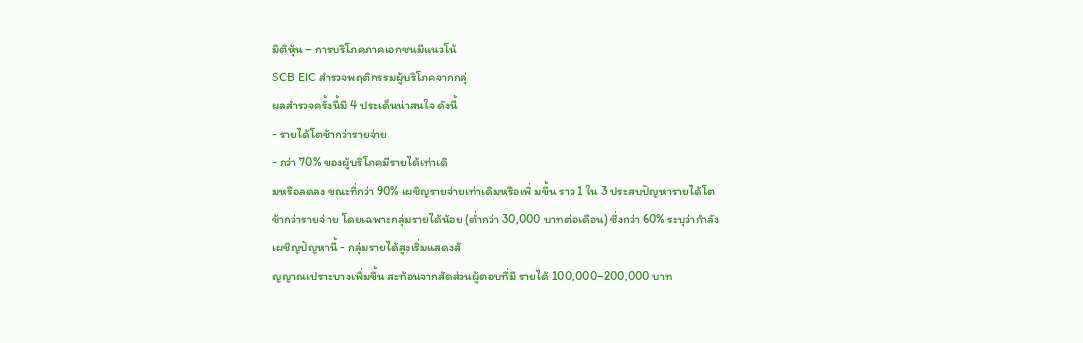มิติหุ้น – การบริโภคภาคเอกชนมีแนวโน้
SCB EIC สำรวจพฤติกรรมผู้บริโภคจากกลุ่
ผลสำรวจครั้งนี้มี 4 ประเด็นน่าสนใจ ดังนี้
- รายได้โตช้ากว่ารายจ่าย
- กว่า 70% ของผู้บริโภคมีรายได้เท่าเดิ
มหรือลดลง ขณะที่กว่า 90% เผชิญรายจ่ายเท่าเดิมหรือเพิ่ มขึ้น ราว 1 ใน 3 ประสบปัญหารายได้โตช้ากว่ารายจ่ าย โดยเฉพาะกลุ่มรายได้น้อย (ต่ำกว่า 30,000 บาทต่อเดือน) ซึ่งกว่า 60% ระบุว่ากำลังเผชิญปัญหานี้ - กลุ่มรายได้สูงเริ่มแสดงสั
ญญาณเปราะบางเพิ่มขึ้น สะท้อนจากสัดส่วนผู้ตอบที่มี รายได้ 100,000–200,000 บาท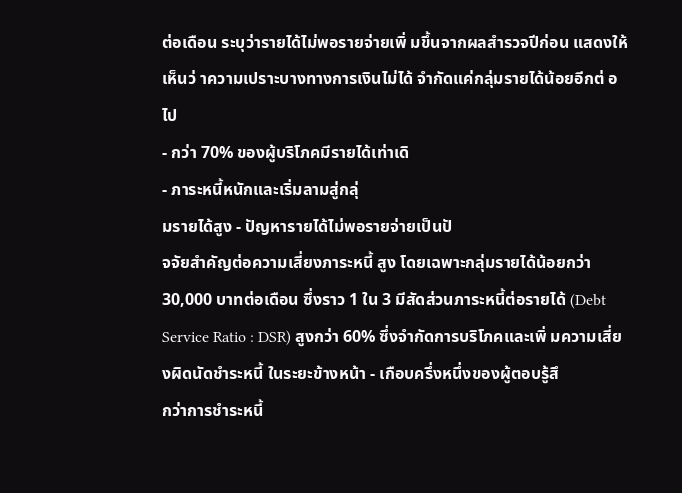ต่อเดือน ระบุว่ารายได้ไม่พอรายจ่ายเพิ่ มขึ้นจากผลสำรวจปีก่อน แสดงให้เห็นว่ าความเปราะบางทางการเงินไม่ได้ จำกัดแค่กลุ่มรายได้น้อยอีกต่ อไป
- กว่า 70% ของผู้บริโภคมีรายได้เท่าเดิ
- ภาระหนี้หนักและเริ่มลามสู่กลุ่
มรายได้สูง - ปัญหารายได้ไม่พอรายจ่ายเป็นปั
จจัยสำคัญต่อความเสี่ยงภาระหนี้ สูง โดยเฉพาะกลุ่มรายได้น้อยกว่า 30,000 บาทต่อเดือน ซึ่งราว 1 ใน 3 มีสัดส่วนภาระหนี้ต่อรายได้ (Debt Service Ratio : DSR) สูงกว่า 60% ซึ่งจำกัดการบริโภคและเพิ่ มความเสี่ยงผิดนัดชำระหนี้ ในระยะข้างหน้า - เกือบครึ่งหนึ่งของผู้ตอบรู้สึ
กว่าการชำระหนี้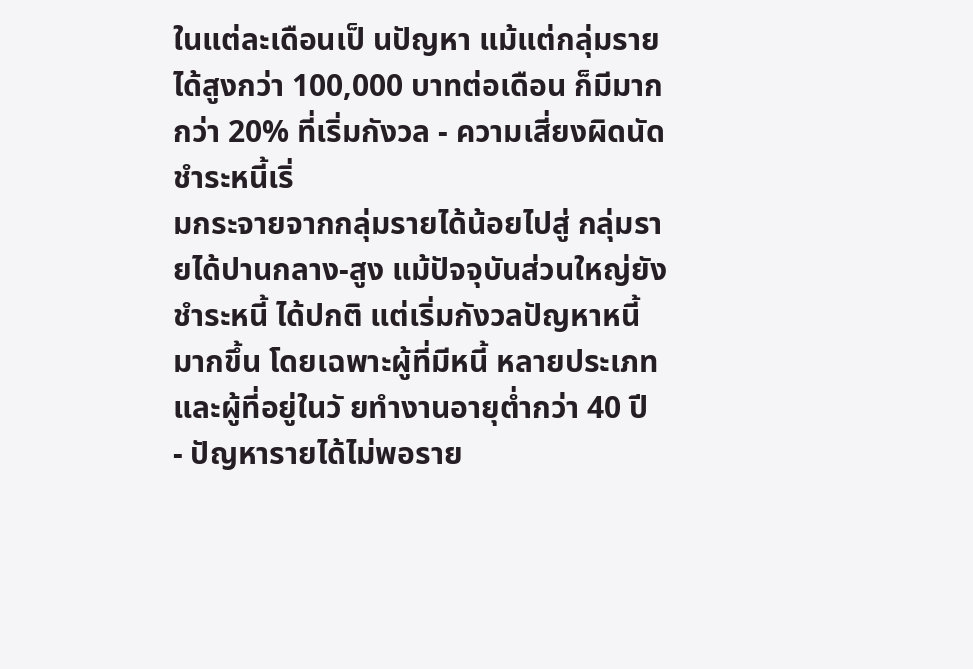ในแต่ละเดือนเป็ นปัญหา แม้แต่กลุ่มรายได้สูงกว่า 100,000 บาทต่อเดือน ก็มีมากกว่า 20% ที่เริ่มกังวล - ความเสี่ยงผิดนัดชำระหนี้เริ่
มกระจายจากกลุ่มรายได้น้อยไปสู่ กลุ่มรายได้ปานกลาง-สูง แม้ปัจจุบันส่วนใหญ่ยังชำระหนี้ ได้ปกติ แต่เริ่มกังวลปัญหาหนี้มากขึ้น โดยเฉพาะผู้ที่มีหนี้ หลายประเภทและผู้ที่อยู่ในวั ยทำงานอายุต่ำกว่า 40 ปี
- ปัญหารายได้ไม่พอราย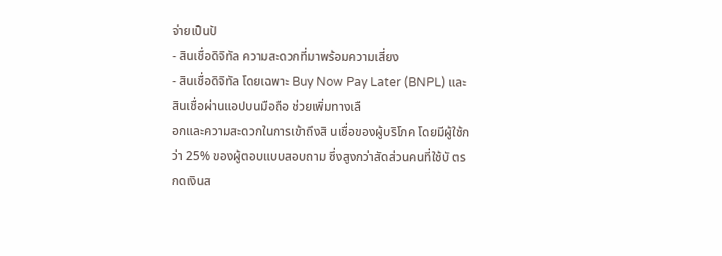จ่ายเป็นปั
- สินเชื่อดิจิทัล ความสะดวกที่มาพร้อมความเสี่ยง
- สินเชื่อดิจิทัล โดยเฉพาะ Buy Now Pay Later (BNPL) และสินเชื่อผ่านแอปบนมือถือ ช่วยเพิ่มทางเลื
อกและความสะดวกในการเข้าถึงสิ นเชื่อของผู้บริโภค โดยมีผู้ใช้กว่า 25% ของผู้ตอบแบบสอบถาม ซึ่งสูงกว่าสัดส่วนคนที่ใช้บั ตรกดเงินส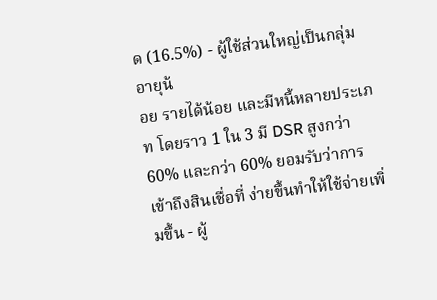ด (16.5%) - ผู้ใช้ส่วนใหญ่เป็นกลุ่มอายุน้
อย รายได้น้อย และมีหนี้หลายประเภท โดยราว 1 ใน 3 มี DSR สูงกว่า 60% และกว่า 60% ยอมรับว่าการเข้าถึงสินเชื่อที่ ง่ายขึ้นทำให้ใช้จ่ายเพิ่มขึ้น - ผู้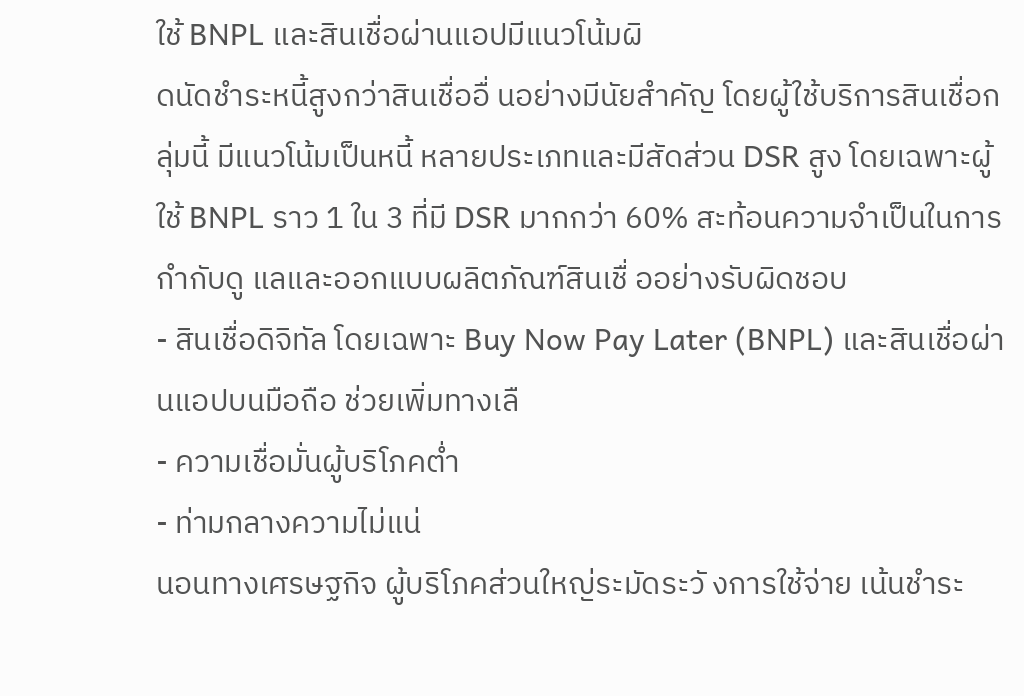ใช้ BNPL และสินเชื่อผ่านแอปมีแนวโน้มผิ
ดนัดชำระหนี้สูงกว่าสินเชื่ออื่ นอย่างมีนัยสำคัญ โดยผู้ใช้บริการสินเชื่อกลุ่มนี้ มีแนวโน้มเป็นหนี้ หลายประเภทและมีสัดส่วน DSR สูง โดยเฉพาะผู้ใช้ BNPL ราว 1 ใน 3 ที่มี DSR มากกว่า 60% สะท้อนความจำเป็นในการกำกับดู แลและออกแบบผลิตภัณฑ์สินเชื่ ออย่างรับผิดชอบ
- สินเชื่อดิจิทัล โดยเฉพาะ Buy Now Pay Later (BNPL) และสินเชื่อผ่านแอปบนมือถือ ช่วยเพิ่มทางเลื
- ความเชื่อมั่นผู้บริโภคต่ำ
- ท่ามกลางความไม่แน่
นอนทางเศรษฐกิจ ผู้บริโภคส่วนใหญ่ระมัดระวั งการใช้จ่าย เน้นชำระ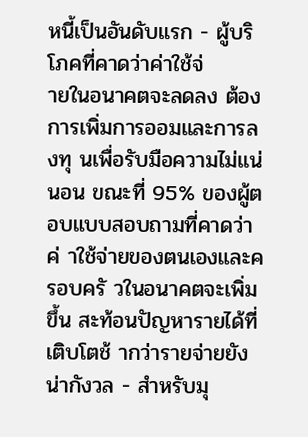หนี้เป็นอันดับแรก - ผู้บริโภคที่คาดว่าค่าใช้จ่
ายในอนาคตจะลดลง ต้องการเพิ่มการออมและการลงทุ นเพื่อรับมือความไม่แน่นอน ขณะที่ 95% ของผู้ตอบแบบสอบถามที่คาดว่าค่ าใช้จ่ายของตนเองและครอบครั วในอนาคตจะเพิ่มขึ้น สะท้อนปัญหารายได้ที่เติบโตช้ ากว่ารายจ่ายยังน่ากังวล - สำหรับมุ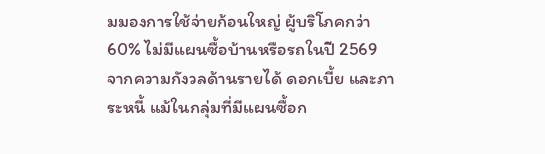มมองการใช้จ่ายก้อนใหญ่ ผู้บริโภคกว่า 60% ไม่มีแผนซื้อบ้านหรือรถในปี 2569 จากความกังวลด้านรายได้ ดอกเบี้ย และภาระหนี้ แม้ในกลุ่มที่มีแผนซื้อก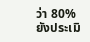ว่า 80% ยังประเมิ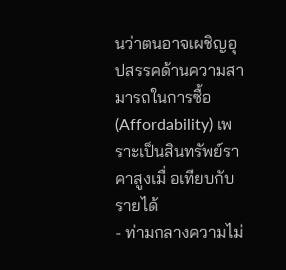นว่าตนอาจเผชิญอุ
ปสรรคด้านความสามารถในการซื้อ (Affordability) เพราะเป็นสินทรัพย์ราคาสูงเมื่ อเทียบกับรายได้
- ท่ามกลางความไม่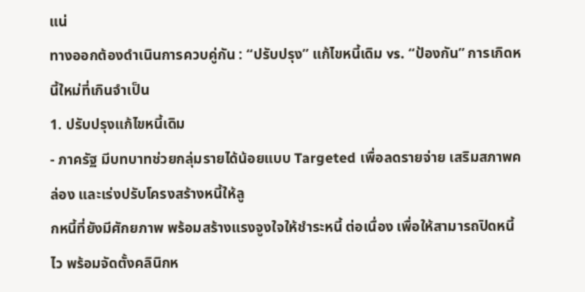แน่
ทางออกต้องดำเนินการควบคู่กัน : “ปรับปรุง” แก้ไขหนี้เดิม vs. “ป้องกัน” การเกิดหนี้ใหม่ที่เกินจำเป็น
1. ปรับปรุงแก้ไขหนี้เดิม
- ภาครัฐ มีบทบาทช่วยกลุ่มรายได้น้อยแบบ Targeted เพื่อลดรายจ่าย เสริมสภาพคล่อง และเร่งปรับโครงสร้างหนี้ให้ลู
กหนี้ที่ยังมีศักยภาพ พร้อมสร้างแรงจูงใจให้ชำระหนี้ ต่อเนื่อง เพื่อให้สามารถปิดหนี้ไว พร้อมจัดตั้งคลินิกห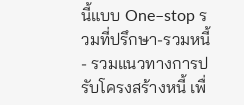นี้แบบ One–stop รวมที่ปรึกษา-รวมหนี้- รวมแนวทางการปรับโครงสร้างหนี้ เพื่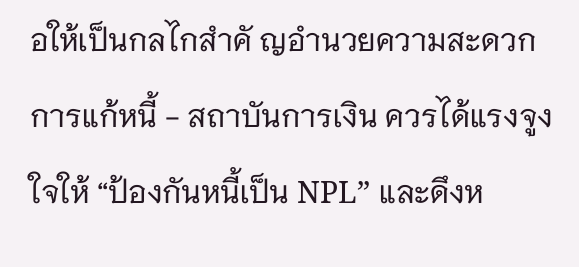อให้เป็นกลไกสำคั ญอำนวยความสะดวกการแก้หนี้ - สถาบันการเงิน ควรได้แรงจูงใจให้ “ป้องกันหนี้เป็น NPL” และดึงห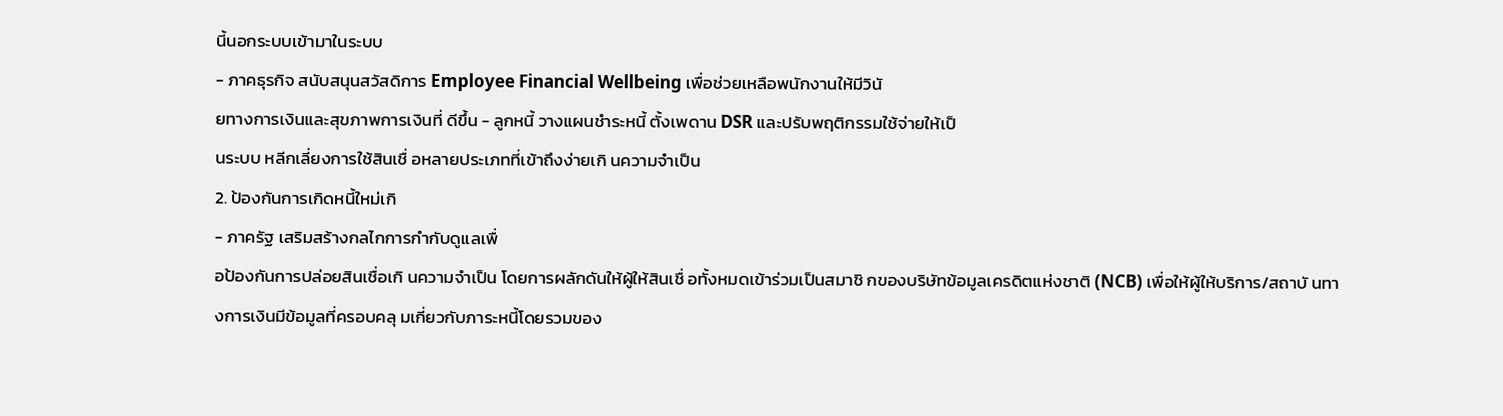นี้นอกระบบเข้ามาในระบบ
- ภาคธุรกิจ สนับสนุนสวัสดิการ Employee Financial Wellbeing เพื่อช่วยเหลือพนักงานให้มีวินั
ยทางการเงินและสุขภาพการเงินที่ ดีขึ้น - ลูกหนี้ วางแผนชำระหนี้ ตั้งเพดาน DSR และปรับพฤติกรรมใช้จ่ายให้เป็
นระบบ หลีกเลี่ยงการใช้สินเชื่ อหลายประเภทที่เข้าถึงง่ายเกิ นความจำเป็น
2. ป้องกันการเกิดหนี้ใหม่เกิ
- ภาครัฐ เสริมสร้างกลไกการกำกับดูแลเพื่
อป้องกันการปล่อยสินเชื่อเกิ นความจำเป็น โดยการผลักดันให้ผู้ให้สินเชื่ อทั้งหมดเข้าร่วมเป็นสมาชิ กของบริษัทข้อมูลเครดิตแห่งชาติ (NCB) เพื่อให้ผู้ให้บริการ/สถาบั นทางการเงินมีข้อมูลที่ครอบคลุ มเกี่ยวกับภาระหนี้โดยรวมของ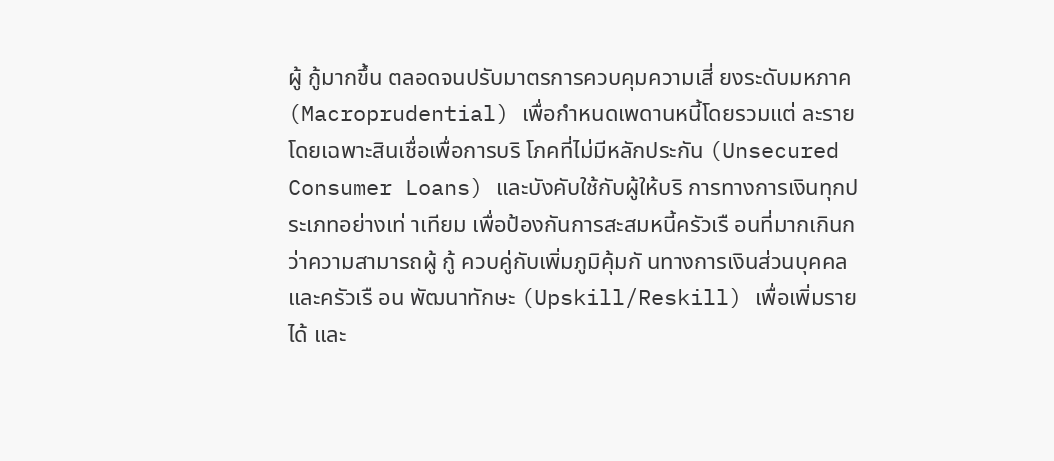ผู้ กู้มากขึ้น ตลอดจนปรับมาตรการควบคุมความเสี่ ยงระดับมหภาค (Macroprudential) เพื่อกำหนดเพดานหนี้โดยรวมแต่ ละราย โดยเฉพาะสินเชื่อเพื่อการบริ โภคที่ไม่มีหลักประกัน (Unsecured Consumer Loans) และบังคับใช้กับผู้ให้บริ การทางการเงินทุกประเภทอย่างเท่ าเทียม เพื่อป้องกันการสะสมหนี้ครัวเรื อนที่มากเกินกว่าความสามารถผู้ กู้ ควบคู่กับเพิ่มภูมิคุ้มกั นทางการเงินส่วนบุคคลและครัวเรื อน พัฒนาทักษะ (Upskill/Reskill) เพื่อเพิ่มรายได้ และ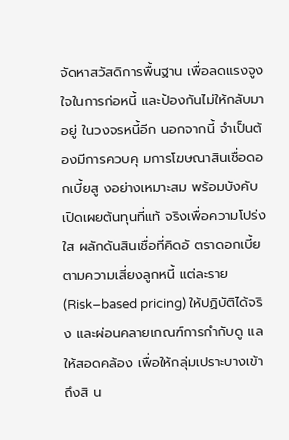จัดหาสวัสดิการพื้นฐาน เพื่อลดแรงจูงใจในการก่อหนี้ และป้องกันไม่ให้กลับมาอยู่ ในวงจรหนี้อีก นอกจากนี้ จำเป็นต้องมีการควบคุ มการโฆษณาสินเชื่อดอกเบี้ยสู งอย่างเหมาะสม พร้อมบังคับเปิดเผยต้นทุนที่แท้ จริงเพื่อความโปร่งใส ผลักดันสินเชื่อที่คิดอั ตราดอกเบี้ยตามความเสี่ยงลูกหนี้ แต่ละราย (Risk–based pricing) ให้ปฏิบัติได้จริง และผ่อนคลายเกณฑ์การกำกับดู แลให้สอดคล้อง เพื่อให้กลุ่มเปราะบางเข้าถึงสิ น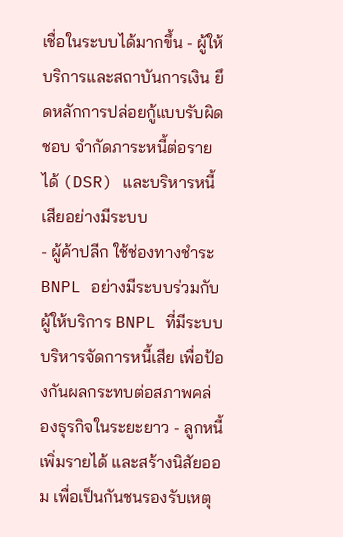เชื่อในระบบได้มากขึ้น - ผู้ให้บริการและสถาบันการเงิน ยึดหลักการปล่อยกู้แบบรับผิดชอบ จำกัดภาระหนี้ต่อรายได้ (DSR) และบริหารหนี้เสียอย่างมีระบบ
- ผู้ค้าปลีก ใช้ช่องทางชำระ BNPL อย่างมีระบบร่วมกับผู้ให้บริการ BNPL ที่มีระบบบริหารจัดการหนี้เสีย เพื่อป้องกันผลกระทบต่อสภาพคล่
องธุรกิจในระยะยาว - ลูกหนี้ เพิ่มรายได้ และสร้างนิสัยออม เพื่อเป็นกันชนรองรับเหตุ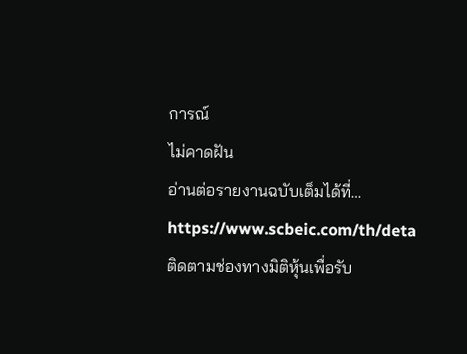การณ์
ไม่คาดฝัน
อ่านต่อรายงานฉบับเต็มได้ที่… https://www.scbeic.com/th/deta
ติดตามช่องทางมิติหุ้นเพื่อรับ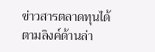ข่าวสารตลาดทุนได้ตามลิงค์ด้านล่า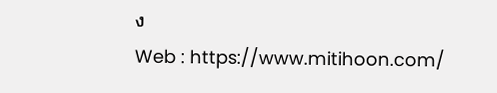ง
Web : https://www.mitihoon.com/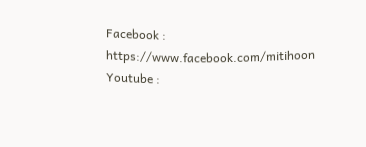Facebook : https://www.facebook.com/mitihoon
Youtube :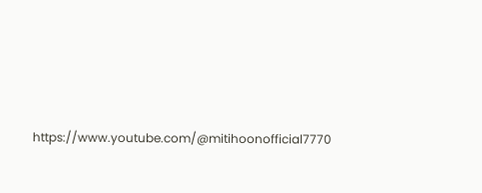https://www.youtube.com/@mitihoonofficial7770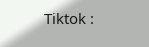Tiktok :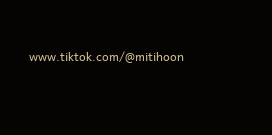www.tiktok.com/@mitihoon